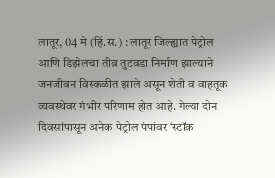लातूर, 04 मे (हिं.स.) : लातूर जिल्ह्यात पेट्रोल आणि डिझेलचा तीव्र तुटवडा निर्माण झाल्याने जनजीवन विस्कळीत झाले असून शेती व वाहतूक व्यवस्थेवर गंभीर परिणाम होत आहे. गेल्या दोन दिवसांपासून अनेक पेट्रोल पंपांवर ‘स्टॉक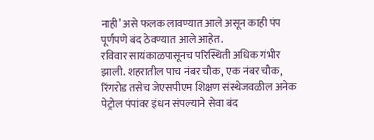नाही’ असे फलक लावण्यात आले असून काही पंप पूर्णपणे बंद ठेवण्यात आले आहेत.
रविवार सायंकाळपासूनच परिस्थिती अधिक गंभीर झाली. शहरातील पाच नंबर चौक, एक नंबर चौक, रिंगरोड तसेच जेएसपीएम शिक्षण संस्थेजवळील अनेक पेट्रोल पंपांवर इंधन संपल्याने सेवा बंद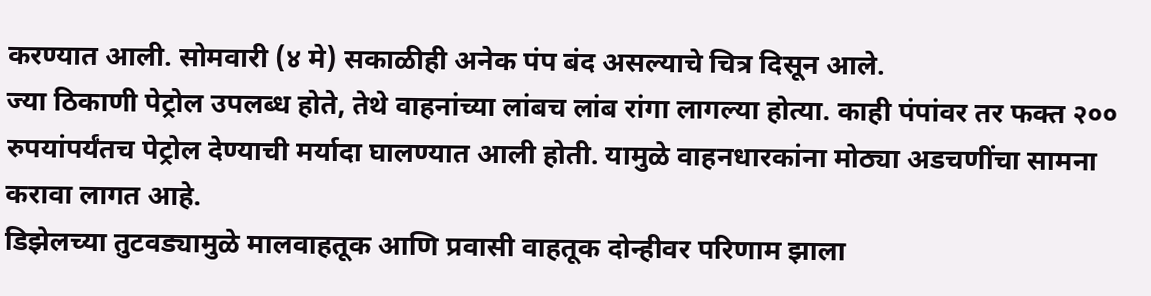करण्यात आली. सोमवारी (४ मे) सकाळीही अनेक पंप बंद असल्याचे चित्र दिसून आले.
ज्या ठिकाणी पेट्रोल उपलब्ध होते, तेथे वाहनांच्या लांबच लांब रांगा लागल्या होत्या. काही पंपांवर तर फक्त २०० रुपयांपर्यंतच पेट्रोल देण्याची मर्यादा घालण्यात आली होती. यामुळे वाहनधारकांना मोठ्या अडचणींचा सामना करावा लागत आहे.
डिझेलच्या तुटवड्यामुळे मालवाहतूक आणि प्रवासी वाहतूक दोन्हीवर परिणाम झाला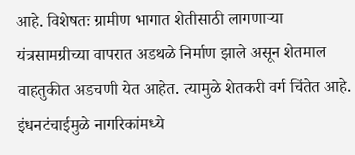आहे. विशेषतः ग्रामीण भागात शेतीसाठी लागणाऱ्या यंत्रसामग्रीच्या वापरात अडथळे निर्माण झाले असून शेतमाल वाहतुकीत अडचणी येत आहेत. त्यामुळे शेतकरी वर्ग चिंतेत आहे.
इंधनटंचाईमुळे नागरिकांमध्ये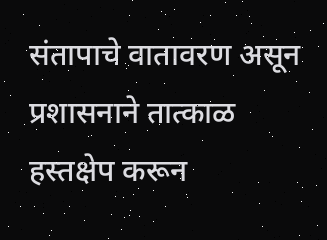संतापाचे वातावरण असून प्रशासनाने तात्काळ हस्तक्षेप करून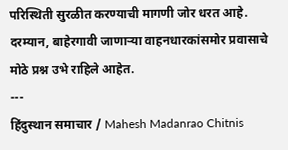परिस्थिती सुरळीत करण्याची मागणी जोर धरत आहे. दरम्यान, बाहेरगावी जाणाऱ्या वाहनधारकांसमोर प्रवासाचे मोठे प्रश्न उभे राहिले आहेत.
---
हिंदुस्थान समाचार / Mahesh Madanrao Chitnis